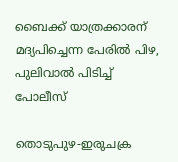ബൈക്ക് യാത്രക്കാരന് മദ്യപിച്ചെന്ന പേരില്‍ പിഴ, പുലിവാല്‍ പിടിച്ച് പോലീസ്

തൊടുപുഴ-ഇരുചക്ര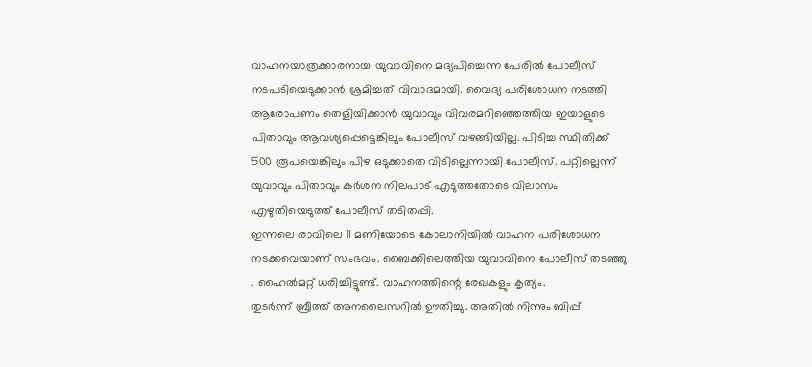വാഹനയാത്രക്കാരനായ യുവാവിനെ മദ്യപിച്ചെന്ന പേരില്‍ പോലീസ് നടപടിയെടുക്കാന്‍ ശ്രമിച്ചത് വിവാദമായി. വൈദ്യ പരിശോധന നടത്തി ആരോപണം തെളിയിക്കാന്‍ യുവാവും വിവരമറിഞ്ഞെത്തിയ ഇയാളുടെ പിതാവും ആവശ്യപ്പെട്ടെങ്കിലും പോലീസ് വഴങ്ങിയില്ല. പിടിച്ച സ്ഥിതിക്ക് 500 രൂപയെങ്കിലും പിഴ ഒടുക്കാതെ വിടില്ലെന്നായി പോലീസ്. പറ്റില്ലെന്ന് യുവാവും പിതാവും കര്‍ശന നിലപാട് എടുത്തതോടെ വിലാസം എഴുതിയെടുത്ത് പോലീസ് തടിതപ്പി.
ഇന്നലെ രാവിലെ 11 മണിയോടെ കോലാനിയില്‍ വാഹന പരിശോധന നടക്കവെയാണ് സംഭവം. ബൈക്കിലെത്തിയ യുവാവിനെ പോലീസ് തടഞ്ഞു . ഹൈല്‍മറ്റ് ധരിച്ചിട്ടുണ്ട്. വാഹനത്തിന്റെ രേഖകളും കൃത്യം.
തുടര്‍ന്ന് ബ്രീത്ത് അനലൈസറില്‍ ഊതിച്ചു. അതില്‍ നിന്നും ബിപ്പ്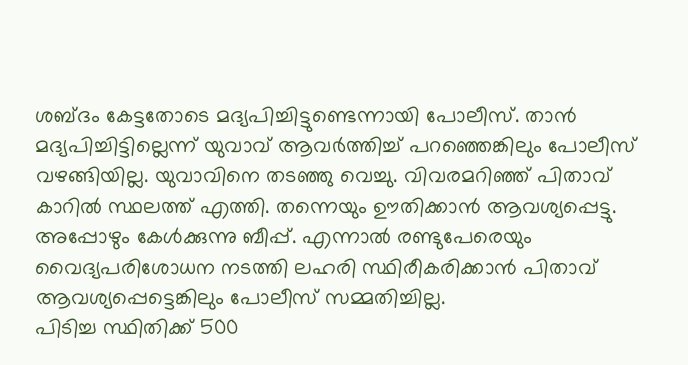ശബ്ദം കേട്ടതോടെ മദ്യപിച്ചിട്ടുണ്ടെന്നായി പോലീസ്. താന്‍ മദ്യപിച്ചിട്ടില്ലെന്ന് യുവാവ് ആവര്‍ത്തിച്ച് പറഞ്ഞെങ്കിലും പോലീസ് വഴങ്ങിയില്ല. യുവാവിനെ തടഞ്ഞു വെച്ചു. വിവരമറിഞ്ഞ് പിതാവ് കാറില്‍ സ്ഥലത്ത് എത്തി. തന്നെയും ഊതിക്കാന്‍ ആവശ്യപ്പെട്ടു. അപ്പോഴും കേള്‍ക്കുന്നു ബീപ്പ്. എന്നാല്‍ രണ്ടുപേരെയും വൈദ്യപരിശോധന നടത്തി ലഹരി സ്ഥിരീകരിക്കാന്‍ പിതാവ് ആവശ്യപ്പെട്ടെങ്കിലും പോലീസ് സമ്മതിച്ചില്ല.
പിടിച്ച സ്ഥിതിക്ക് 500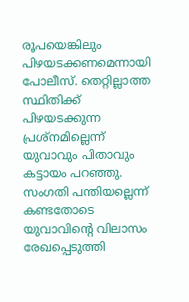രൂപയെങ്കിലും പിഴയടക്കണമെന്നായി പോലീസ്. തെറ്റില്ലാത്ത സ്ഥിതിക്ക് പിഴയടക്കുന്ന പ്രശ്നമില്ലെന്ന് യുവാവും പിതാവും കട്ടായം പറഞ്ഞു. സംഗതി പന്തിയല്ലെന്ന് കണ്ടതോടെ യുവാവിന്റെ വിലാസം രേഖപ്പെടുത്തി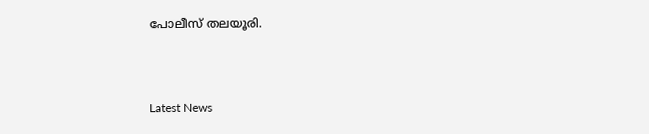പോലീസ് തലയൂരി.



Latest News